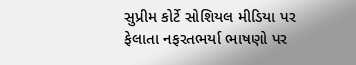સુપ્રીમ કોર્ટે સોશિયલ મીડિયા પર ફેલાતા નફરતભર્યા ભાષણો પર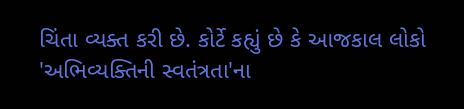ચિંતા વ્યક્ત કરી છે. કોર્ટે કહ્યું છે કે આજકાલ લોકો 'અભિવ્યક્તિની સ્વતંત્રતા'ના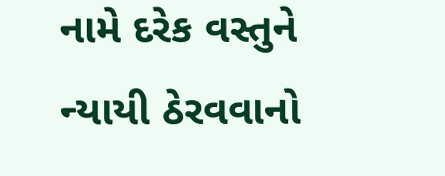નામે દરેક વસ્તુને ન્યાયી ઠેરવવાનો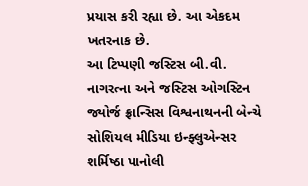પ્રયાસ કરી રહ્યા છે. આ એકદમ ખતરનાક છે.
આ ટિપ્પણી જસ્ટિસ બી.વી. નાગરત્ના અને જસ્ટિસ ઓગસ્ટિન જ્યોર્જ ફ્રાન્સિસ વિશ્વનાથનની બેન્ચે સોશિયલ મીડિયા ઇન્ફ્લુએન્સર શર્મિષ્ઠા પાનોલી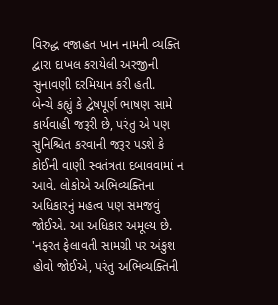વિરુદ્ધ વજાહત ખાન નામની વ્યક્તિ દ્વારા દાખલ કરાયેલી અરજીની સુનાવણી દરમિયાન કરી હતી.
બેન્ચે કહ્યું કે દ્વેષપૂર્ણ ભાષણ સામે કાર્યવાહી જરૂરી છે, પરંતુ એ પણ સુનિશ્ચિત કરવાની જરૂર પડશે કે કોઈની વાણી સ્વતંત્રતા દબાવવામાં ન આવે. લોકોએ અભિવ્યક્તિના અધિકારનું મહત્વ પણ સમજવું જોઈએ. આ અધિકાર અમૂલ્ય છે.
'નફરત ફેલાવતી સામગ્રી પર અંકુશ હોવો જોઈએ, પરંતુ અભિવ્યક્તિની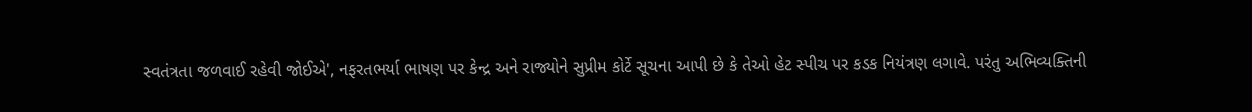સ્વતંત્રતા જળવાઈ રહેવી જોઈએ', નફરતભર્યા ભાષણ પર કેન્દ્ર અને રાજ્યોને સુપ્રીમ કોર્ટે સૂચના આપી છે કે તેઓ હેટ સ્પીચ પર કડક નિયંત્રણ લગાવે. પરંતુ અભિવ્યક્તિની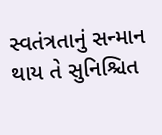સ્વતંત્રતાનું સન્માન થાય તે સુનિશ્ચિત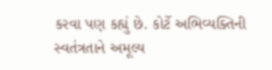કરવા પણ કહ્યું છે. કોર્ટે અભિવ્યક્તિની સ્વતંત્રતાને અમૂલ્ય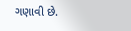ગણાવી છે.